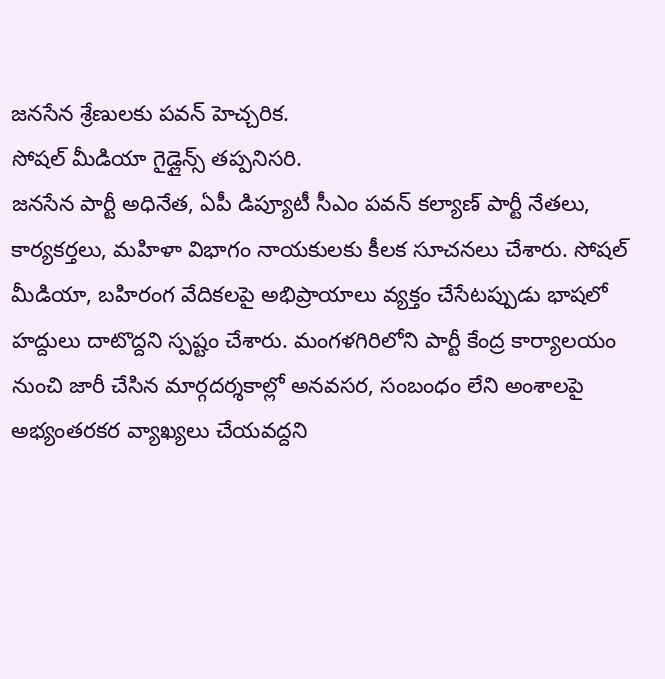జనసేన శ్రేణులకు పవన్ హెచ్చరిక.
సోషల్ మీడియా గైడ్లైన్స్ తప్పనిసరి.
జనసేన పార్టీ అధినేత, ఏపీ డిప్యూటీ సీఎం పవన్ కల్యాణ్ పార్టీ నేతలు, కార్యకర్తలు, మహిళా విభాగం నాయకులకు కీలక సూచనలు చేశారు. సోషల్ మీడియా, బహిరంగ వేదికలపై అభిప్రాయాలు వ్యక్తం చేసేటప్పుడు భాషలో హద్దులు దాటొద్దని స్పష్టం చేశారు. మంగళగిరిలోని పార్టీ కేంద్ర కార్యాలయం నుంచి జారీ చేసిన మార్గదర్శకాల్లో అనవసర, సంబంధం లేని అంశాలపై అభ్యంతరకర వ్యాఖ్యలు చేయవద్దని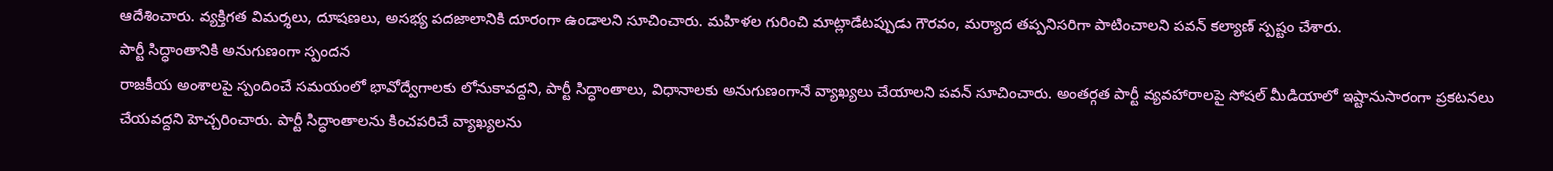ఆదేశించారు. వ్యక్తిగత విమర్శలు, దూషణలు, అసభ్య పదజాలానికి దూరంగా ఉండాలని సూచించారు. మహిళల గురించి మాట్లాడేటప్పుడు గౌరవం, మర్యాద తప్పనిసరిగా పాటించాలని పవన్ కల్యాణ్ స్పష్టం చేశారు.
పార్టీ సిద్ధాంతానికి అనుగుణంగా స్పందన
రాజకీయ అంశాలపై స్పందించే సమయంలో భావోద్వేగాలకు లోనుకావద్దని, పార్టీ సిద్ధాంతాలు, విధానాలకు అనుగుణంగానే వ్యాఖ్యలు చేయాలని పవన్ సూచించారు. అంతర్గత పార్టీ వ్యవహారాలపై సోషల్ మీడియాలో ఇష్టానుసారంగా ప్రకటనలు చేయవద్దని హెచ్చరించారు. పార్టీ సిద్ధాంతాలను కించపరిచే వ్యాఖ్యలను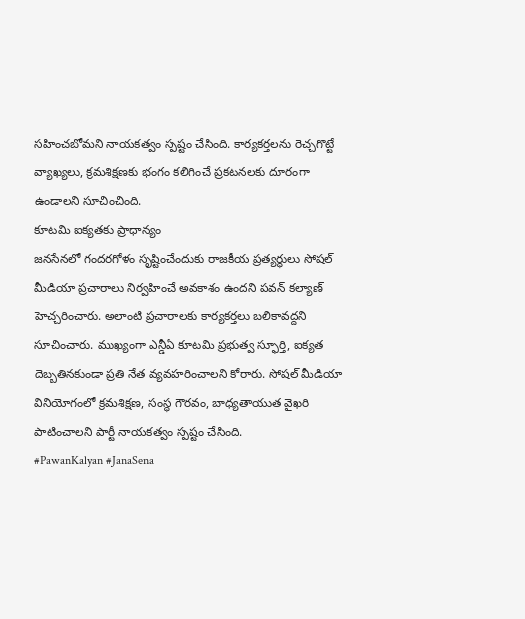సహించబోమని నాయకత్వం స్పష్టం చేసింది. కార్యకర్తలను రెచ్చగొట్టే వ్యాఖ్యలు, క్రమశిక్షణకు భంగం కలిగించే ప్రకటనలకు దూరంగా ఉండాలని సూచించింది.
కూటమి ఐక్యతకు ప్రాధాన్యం
జనసేనలో గందరగోళం సృష్టించేందుకు రాజకీయ ప్రత్యర్థులు సోషల్ మీడియా ప్రచారాలు నిర్వహించే అవకాశం ఉందని పవన్ కల్యాణ్ హెచ్చరించారు. అలాంటి ప్రచారాలకు కార్యకర్తలు బలికావద్దని సూచించారు. ముఖ్యంగా ఎన్డీఏ కూటమి ప్రభుత్వ స్ఫూర్తి, ఐక్యత దెబ్బతినకుండా ప్రతి నేత వ్యవహరించాలని కోరారు. సోషల్ మీడియా వినియోగంలో క్రమశిక్షణ, సంస్థ గౌరవం, బాధ్యతాయుత వైఖరి పాటించాలని పార్టీ నాయకత్వం స్పష్టం చేసింది.
#PawanKalyan #JanaSena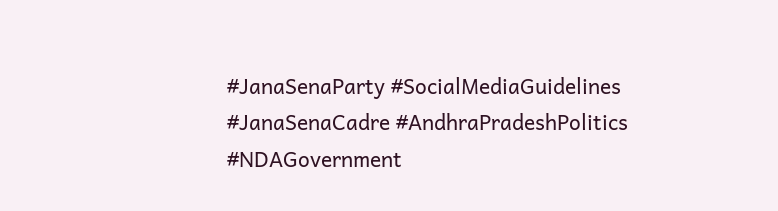#JanaSenaParty #SocialMediaGuidelines #JanaSenaCadre #AndhraPradeshPolitics #NDAGovernment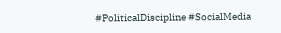#PoliticalDiscipline #SocialMedia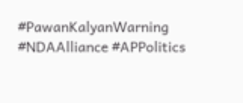#PawanKalyanWarning #NDAAlliance #APPolitics